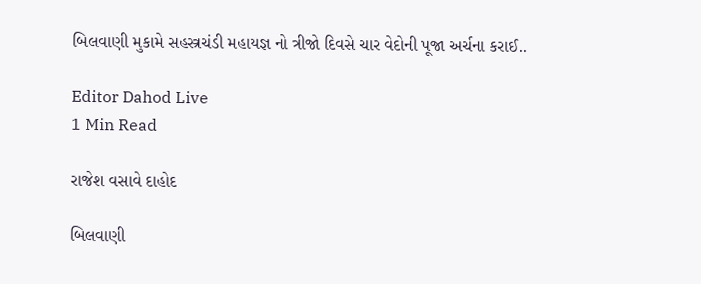બિલવાણી મુકામે સહસ્ત્રચંડી મહાયજ્ઞ નો ત્રીજો દિવસે ચાર વેદોની પૂજા અર્ચના કરાઈ..

Editor Dahod Live
1 Min Read

રાજેશ વસાવે દાહોદ

બિલવાણી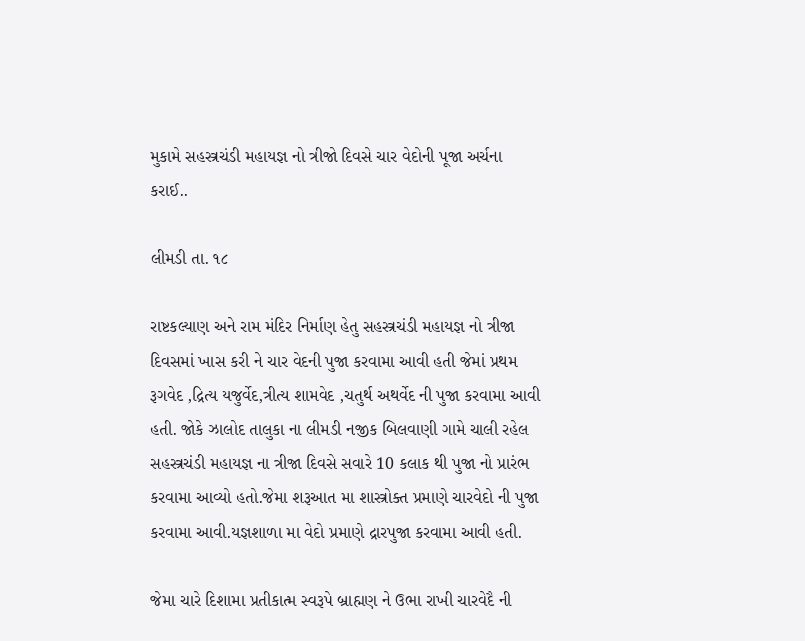મુકામે સહસ્ત્રચંડી મહાયજ્ઞ નો ત્રીજો દિવસે ચાર વેદોની પૂજા અર્ચના કરાઈ..

લીમડી તા. ૧૮

રાષ્ટકલ્યાણ અને રામ મંદિર નિર્માણ હેતુ સહસ્ત્રચંડી મહાયજ્ઞ નો ત્રીજા દિવસમાં ખાસ કરી ને ચાર વેદની પુજા કરવામા આવી હતી જેમાં પ્રથમ રૂગવેદ ,દ્રિત્ય યજુર્વેદ,ત્રીત્ય શામવેદ ,ચતુર્થ અથર્વેદ ની પુજા કરવામા આવી હતી. જોકે ઝાલોદ તાલુકા ના લીમડી નજીક બિલવાણી ગામે ચાલી રહેલ સહસ્ત્રચંડી મહાયજ્ઞ ના ત્રીજા દિવસે સવારે 10 કલાક થી પુજા નો પ્રારંભ કરવામા આવ્યો હતો.જેમા શરૂઆત મા શાસ્ત્રોક્ત પ્રમાણે ચારવેદો ની પુજા કરવામા આવી.યજ્ઞશાળા મા વેદો પ્રમાણે દ્રારપુજા કરવામા આવી હતી.

જેમા ચારે દિશામા પ્રતીકાત્મ સ્વરૂપે બ્રાહ્મણ ને ઉભા રાખી ચારવેદૈ ની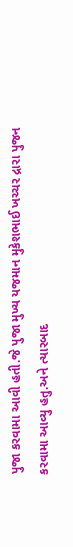પુજા કરવામા આવી હતી.જે પુજા મુખ્ય યજમાન મુકેશભાઈ ખચ્ચર દ્રારા પુજન કરવામા આવ્યુ હતુ.અને ત્યારબાદ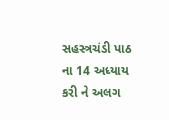સહસ્ત્રચંડી પાઠ ના 14 અધ્યાય કરી ને અલગ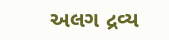અલગ દ્રવ્ય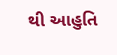થી આહુતિ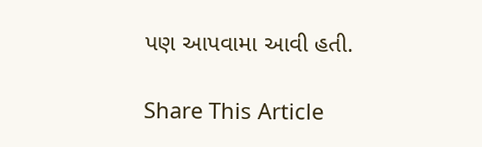પણ આપવામા આવી હતી.

Share This Article